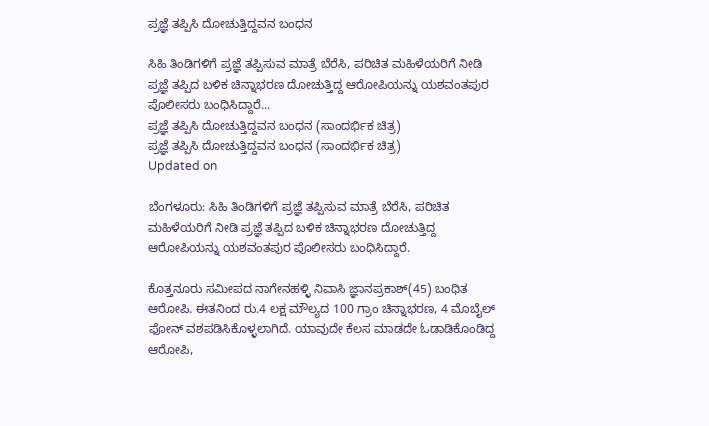ಪ್ರಜ್ಞೆ ತಪ್ಪಿಸಿ ದೋಚುತ್ತಿದ್ದವನ ಬಂಧನ

ಸಿಹಿ ತಿಂಡಿಗಳಿಗೆ ಪ್ರಜ್ಞೆ ತಪ್ಪಿಸುವ ಮಾತ್ರೆ ಬೆರೆಸಿ, ಪರಿಚಿತ ಮಹಿಳೆಯರಿಗೆ ನೀಡಿ ಪ್ರಜ್ಞೆ ತಪ್ಪಿದ ಬಳಿಕ ಚಿನ್ನಾಭರಣ ದೋಚುತ್ತಿದ್ದ ಆರೋಪಿಯನ್ನು ಯಶವಂತಪುರ ಪೊಲೀಸರು ಬಂಧಿಸಿದ್ದಾರೆ...
ಪ್ರಜ್ಞೆ ತಪ್ಪಿಸಿ ದೋಚುತ್ತಿದ್ದವನ ಬಂಧನ (ಸಾಂದರ್ಭಿಕ ಚಿತ್ರ)
ಪ್ರಜ್ಞೆ ತಪ್ಪಿಸಿ ದೋಚುತ್ತಿದ್ದವನ ಬಂಧನ (ಸಾಂದರ್ಭಿಕ ಚಿತ್ರ)
Updated on

ಬೆಂಗಳೂರು: ಸಿಹಿ ತಿಂಡಿಗಳಿಗೆ ಪ್ರಜ್ಞೆ ತಪ್ಪಿಸುವ ಮಾತ್ರೆ ಬೆರೆಸಿ, ಪರಿಚಿತ ಮಹಿಳೆಯರಿಗೆ ನೀಡಿ ಪ್ರಜ್ಞೆ ತಪ್ಪಿದ ಬಳಿಕ ಚಿನ್ನಾಭರಣ ದೋಚುತ್ತಿದ್ದ ಆರೋಪಿಯನ್ನು ಯಶವಂತಪುರ ಪೊಲೀಸರು ಬಂಧಿಸಿದ್ದಾರೆ.

ಕೊತ್ತನೂರು ಸಮೀಪದ ನಾಗೇನಹಳ್ಳಿ ನಿವಾಸಿ ಜ್ಞಾನಪ್ರಕಾಶ್(45) ಬಂಧಿತ ಆರೋಪಿ. ಈತನಿಂದ ರು.4 ಲಕ್ಷ ಮೌಲ್ಯದ 100 ಗ್ರಾಂ ಚಿನ್ನಾಭರಣ, 4 ಮೊಬೈಲ್ ಫೋನ್ ವಶಪಡಿಸಿಕೊಳ್ಳಲಾಗಿದೆ. ಯಾವುದೇ ಕೆಲಸ ಮಾಡದೇ ಓಡಾಡಿಕೊಂಡಿದ್ದ ಆರೋಪಿ,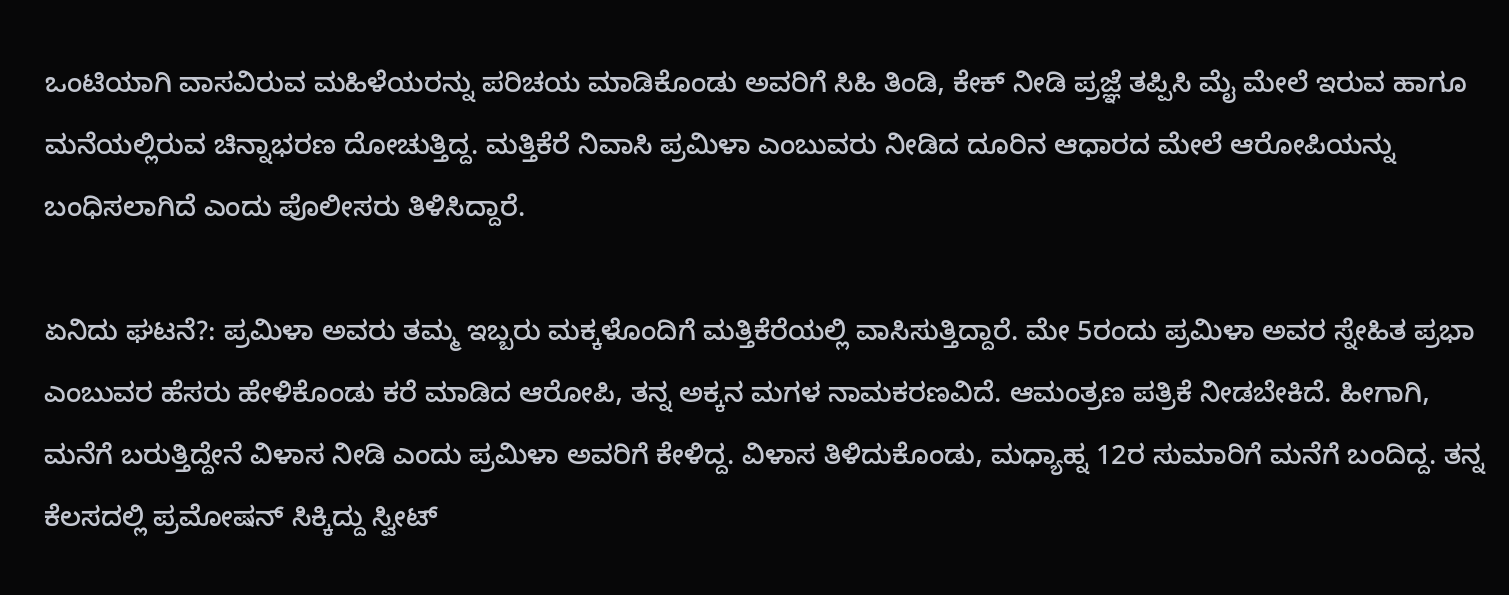ಒಂಟಿಯಾಗಿ ವಾಸವಿರುವ ಮಹಿಳೆಯರನ್ನು ಪರಿಚಯ ಮಾಡಿಕೊಂಡು ಅವರಿಗೆ ಸಿಹಿ ತಿಂಡಿ, ಕೇಕ್ ನೀಡಿ ಪ್ರಜ್ಞೆ ತಪ್ಪಿಸಿ ಮೈ ಮೇಲೆ ಇರುವ ಹಾಗೂ ಮನೆಯಲ್ಲಿರುವ ಚಿನ್ನಾಭರಣ ದೋಚುತ್ತಿದ್ದ. ಮತ್ತಿಕೆರೆ ನಿವಾಸಿ ಪ್ರಮಿಳಾ ಎಂಬುವರು ನೀಡಿದ ದೂರಿನ ಆಧಾರದ ಮೇಲೆ ಆರೋಪಿಯನ್ನು ಬಂಧಿಸಲಾಗಿದೆ ಎಂದು ಪೊಲೀಸರು ತಿಳಿಸಿದ್ದಾರೆ.

ಏನಿದು ಘಟನೆ?: ಪ್ರಮಿಳಾ ಅವರು ತಮ್ಮ ಇಬ್ಬರು ಮಕ್ಕಳೊಂದಿಗೆ ಮತ್ತಿಕೆರೆಯಲ್ಲಿ ವಾಸಿಸುತ್ತಿದ್ದಾರೆ. ಮೇ 5ರಂದು ಪ್ರಮಿಳಾ ಅವರ ಸ್ನೇಹಿತ ಪ್ರಭಾ ಎಂಬುವರ ಹೆಸರು ಹೇಳಿಕೊಂಡು ಕರೆ ಮಾಡಿದ ಆರೋಪಿ, ತನ್ನ ಅಕ್ಕನ ಮಗಳ ನಾಮಕರಣವಿದೆ. ಆಮಂತ್ರಣ ಪತ್ರಿಕೆ ನೀಡಬೇಕಿದೆ. ಹೀಗಾಗಿ, ಮನೆಗೆ ಬರುತ್ತಿದ್ದೇನೆ ವಿಳಾಸ ನೀಡಿ ಎಂದು ಪ್ರಮಿಳಾ ಅವರಿಗೆ ಕೇಳಿದ್ದ. ವಿಳಾಸ ತಿಳಿದುಕೊಂಡು, ಮಧ್ಯಾಹ್ನ 12ರ ಸುಮಾರಿಗೆ ಮನೆಗೆ ಬಂದಿದ್ದ. ತನ್ನ ಕೆಲಸದಲ್ಲಿ ಪ್ರಮೋಷನ್ ಸಿಕ್ಕಿದ್ದು ಸ್ವೀಟ್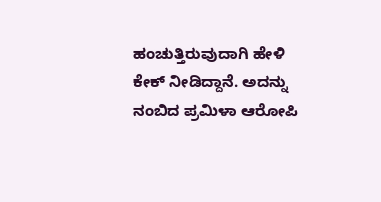ಹಂಚುತ್ತಿರುವುದಾಗಿ ಹೇಳಿ ಕೇಕ್ ನೀಡಿದ್ದಾನೆ. ಅದನ್ನು ನಂಬಿದ ಪ್ರಮಿಳಾ ಆರೋಪಿ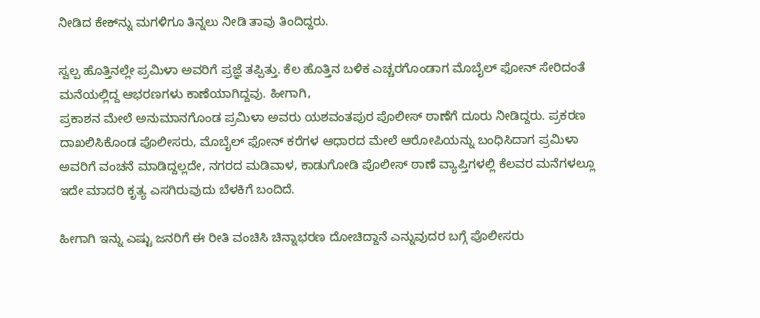ನೀಡಿದ ಕೇಕ್‍ನ್ನು ಮಗಳಿಗೂ ತಿನ್ನಲು ನೀಡಿ ತಾವು ತಿಂದಿದ್ದರು.

ಸ್ವಲ್ಪ ಹೊತ್ತಿನಲ್ಲೇ ಪ್ರಮಿಳಾ ಅವರಿಗೆ ಪ್ರಜ್ಞೆ ತಪ್ಪಿತ್ತು. ಕೆಲ ಹೊತ್ತಿನ ಬಳಿಕ ಎಚ್ಚರಗೊಂಡಾಗ ಮೊಬೈಲ್ ಫೋನ್ ಸೇರಿದಂತೆ ಮನೆಯಲ್ಲಿದ್ದ ಆಭರಣಗಳು ಕಾಣೆಯಾಗಿದ್ದವು. ಹೀಗಾಗಿ,
ಪ್ರಕಾಶನ ಮೇಲೆ ಅನುಮಾನಗೊಂಡ ಪ್ರಮಿಳಾ ಅವರು ಯಶವಂತಪುರ ಪೊಲೀಸ್ ಠಾಣೆಗೆ ದೂರು ನೀಡಿದ್ದರು. ಪ್ರಕರಣ ದಾಖಲಿಸಿಕೊಂಡ ಪೊಲೀಸರು, ಮೊಬೈಲ್ ಫೋನ್ ಕರೆಗಳ ಆಧಾರದ ಮೇಲೆ ಆರೋಪಿಯನ್ನು ಬಂಧಿಸಿದಾಗ ಪ್ರಮಿಳಾ ಅವರಿಗೆ ವಂಚನೆ ಮಾಡಿದ್ದಲ್ಲದೇ, ನಗರದ ಮಡಿವಾಳ, ಕಾಡುಗೋಡಿ ಪೊಲೀಸ್ ಠಾಣೆ ವ್ಯಾಪ್ತಿಗಳಲ್ಲಿ ಕೆಲವರ ಮನೆಗಳಲ್ಲೂ ಇದೇ ಮಾದರಿ ಕೃತ್ಯ ಎಸಗಿರುವುದು ಬೆಳಕಿಗೆ ಬಂದಿದೆ.

ಹೀಗಾಗಿ ಇನ್ನು ಎಷ್ಟು ಜನರಿಗೆ ಈ ರೀತಿ ವಂಚಿಸಿ ಚಿನ್ನಾಭರಣ ದೋಚಿದ್ದಾನೆ ಎನ್ನುವುದರ ಬಗ್ಗೆ ಪೊಲೀಸರು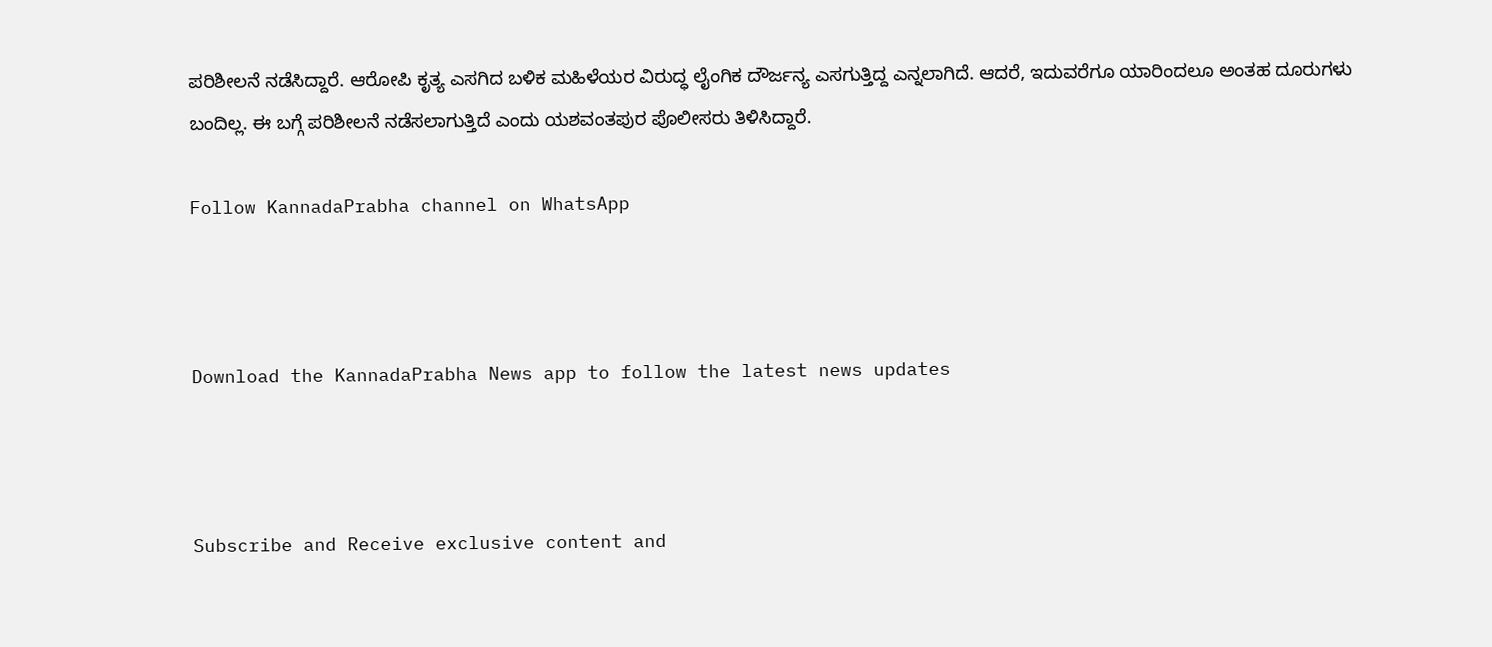ಪರಿಶೀಲನೆ ನಡೆಸಿದ್ದಾರೆ. ಆರೋಪಿ ಕೃತ್ಯ ಎಸಗಿದ ಬಳಿಕ ಮಹಿಳೆಯರ ವಿರುದ್ಧ ಲೈಂಗಿಕ ದೌರ್ಜನ್ಯ ಎಸಗುತ್ತಿದ್ದ ಎನ್ನಲಾಗಿದೆ. ಆದರೆ, ಇದುವರೆಗೂ ಯಾರಿಂದಲೂ ಅಂತಹ ದೂರುಗಳು ಬಂದಿಲ್ಲ. ಈ ಬಗ್ಗೆ ಪರಿಶೀಲನೆ ನಡೆಸಲಾಗುತ್ತಿದೆ ಎಂದು ಯಶವಂತಪುರ ಪೊಲೀಸರು ತಿಳಿಸಿದ್ದಾರೆ.

Follow KannadaPrabha channel on WhatsApp



Download the KannadaPrabha News app to follow the latest news updates



Subscribe and Receive exclusive content and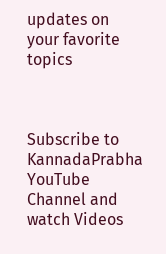updates on your favorite topics



Subscribe to KannadaPrabha YouTube Channel and watch Videos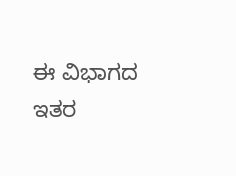ಈ ವಿಭಾಗದ ಇತರ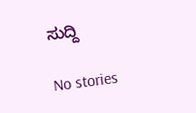ಸುದ್ದಿ

No stories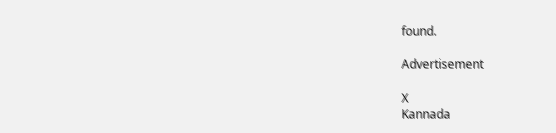found.

Advertisement

X
Kannada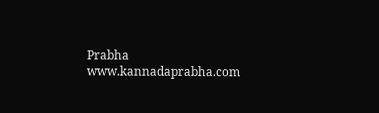Prabha
www.kannadaprabha.com